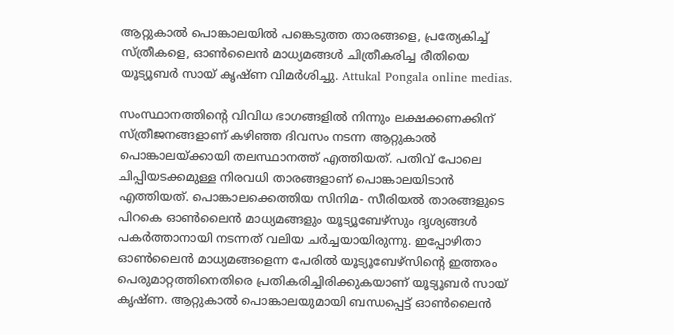ആറ്റുകാൽ പൊങ്കാലയിൽ പങ്കെടുത്ത താരങ്ങളെ, പ്രത്യേകിച്ച് സ്ത്രീകളെ, ഓൺലൈൻ മാധ്യമങ്ങൾ ചിത്രീകരിച്ച രീതിയെ യൂട്യൂബർ സായ് കൃഷ്ണ വിമർശിച്ചു. Attukal Pongala online medias.

സംസ്ഥാനത്തിന്‍റെ വിവിധ ഭാഗങ്ങളിൽ നിന്നും ലക്ഷക്കണക്കിന് സ്ത്രീജനങ്ങളാണ് കഴിഞ്ഞ ദിവസം നടന്ന ആറ്റുകാൽ പൊങ്കാലയ്ക്കായി തലസ്ഥാനത്ത് എത്തിയത്. പതിവ് പോലെ ചിപ്പിയടക്കമുള്ള നിരവധി താരങ്ങളാണ് പൊങ്കാലയിടാൻ എത്തിയത്. പൊങ്കാലക്കെത്തിയ സിനിമ- സീരിയൽ താരങ്ങളുടെ പിറകെ ഓൺലൈൻ മാധ്യമങ്ങളും യൂട്യൂബേഴ്‌സും ദൃശ്യങ്ങൾ പകർത്താനായി നടന്നത് വലിയ ചർച്ചയായിരുന്നു. ഇപ്പോഴിതാ ഓൺലൈൻ മാധ്യമങ്ങളെന്ന പേരിൽ യൂട്യൂബേഴ്‌സിന്റെ ഇത്തരം പെരുമാറ്റത്തിനെതിരെ പ്രതികരിച്ചിരിക്കുകയാണ് യൂട്യൂബർ സായ് കൃഷ്ണ. ആറ്റുകാൽ പൊങ്കാലയുമായി ബന്ധപ്പെട്ട് ഓൺലൈൻ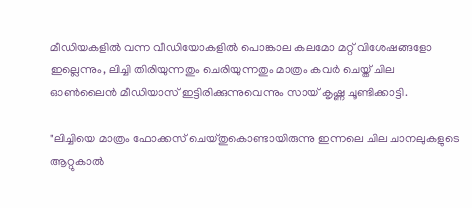മീഡിയകളിൽ വന്ന വീഡിയോകളിൽ പൊങ്കാല കലമോ മറ്റ് വിശേഷങ്ങളോ ഇല്ലെന്നും, ലിച്ചി തിരിയുന്നതും ചെരിയുന്നതും മാത്രം കവർ ചെയ്ത് ചില ഓൺലൈൻ മീഡിയാസ് ഇട്ടിരിക്കുന്നുവെന്നും സായ് കൃഷ്ണ ചൂണ്ടിക്കാട്ടി.

"ലിച്ചിയെ മാത്രം ഫോക്കസ് ചെയ്തുകൊണ്ടായിരുന്നു ഇന്നലെ ചില ചാനലുകളുടെ ആറ്റുകാൽ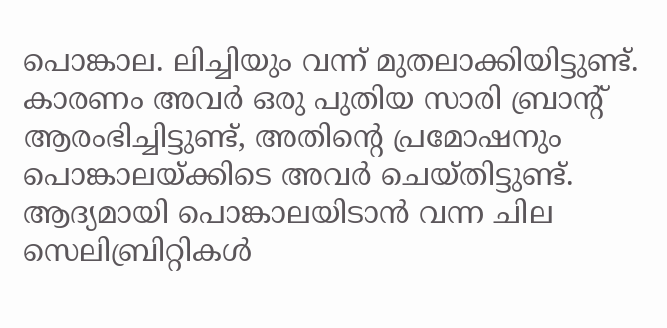പൊങ്കാല. ലിച്ചിയും വന്ന് മുതലാക്കിയിട്ടുണ്ട്. കാരണം അവർ ഒരു പുതിയ സാരി ബ്രാന്റ് ആരംഭിച്ചിട്ടുണ്ട്, അതിന്റെ പ്രമോഷനും പൊങ്കാലയ്ക്കിടെ അവർ ചെയ്തിട്ടുണ്ട്. ആദ്യമായി പൊങ്കാലയിടാൻ വന്ന ചില സെലിബ്രിറ്റികൾ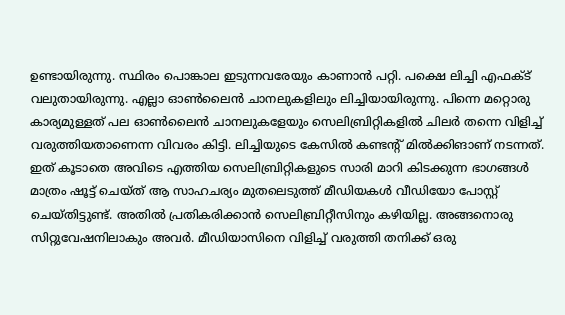ഉണ്ടായിരുന്നു. സ്ഥിരം പൊങ്കാല ഇടുന്നവരേയും കാണാൻ പറ്റി. പക്ഷെ ലിച്ചി എഫക്ട് വലുതായിരുന്നു. എല്ലാ ഓൺലൈൻ ചാനലുകളിലും ലിച്ചിയായിരുന്നു. പിന്നെ മറ്റൊരു കാര്യമുള്ളത് പല ഓൺലൈൻ ചാനലുകളേയും സെലിബ്രിറ്റികളിൽ ചിലർ തന്നെ വിളിച്ച് വരുത്തിയതാണെന്ന വിവരം കിട്ടി. ലിച്ചിയുടെ കേസിൽ കണ്ടന്റ് മിൽക്കിങാണ് നടന്നത്. ഇത് കൂടാതെ അവിടെ എത്തിയ സെലിബ്രിറ്റികളുടെ സാരി മാറി കിടക്കുന്ന ഭാഗങ്ങൾ‌ മാത്രം ഷൂട്ട് ചെയ്ത് ആ സാഹചര്യം മുതലെടുത്ത് മീഡിയകൾ വീഡിയോ പോസ്റ്റ് ചെയ്തിട്ടുണ്ട്. അതിൽ പ്രതികരിക്കാൻ സെലിബ്രിറ്റീസിനും കഴിയില്ല. അങ്ങനൊരു സിറ്റുവേഷനിലാകും അവർ. മീഡിയാസിനെ വിളിച്ച് വരുത്തി തനിക്ക് ഒരു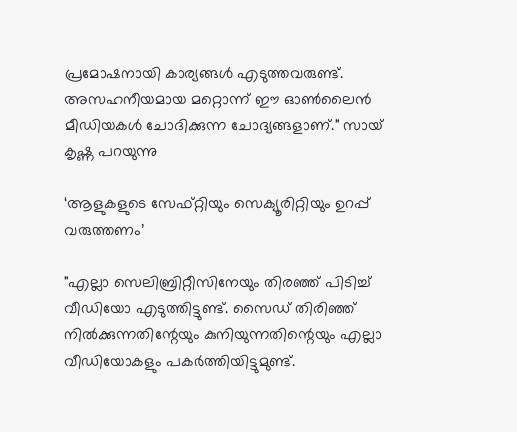പ്രമോഷനായി കാര്യങ്ങൾ എടുത്തവരുണ്ട്. അസഹനീയമായ മറ്റൊന്ന് ഈ ഓൺലൈൻ മീഡിയകൾ ചോദിക്കുന്ന ചോദ്യങ്ങളാണ്." സായ് കൃഷ്ണ പറയുന്നു

‘ആളുകളുടെ സേഫ്റ്റിയും സെക്യൂരിറ്റിയും ഉറപ്പ് വരുത്തണം’

"എല്ലാ സെലിബ്രിറ്റീസിനേയും തിരഞ്ഞ് പിടിച്ച് വീഡിയോ എടുത്തിട്ടുണ്ട്. സൈഡ് തിരിഞ്ഞ് നിൽക്കുന്നതിന്റേയും കുനിയുന്നതിന്റെയും എല്ലാ വീഡിയോകളും പകർത്തിയിട്ടുമുണ്ട്.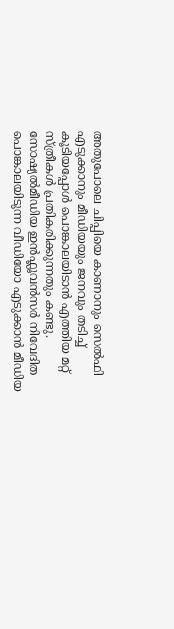അതുപോലെ ചിപ്പിയെ കാണാനും സെൽഫി എടുക്കാനും മീഡിയയും ജനവും തടിച്ച് കൂടിയപ്പോൾ പൊ‌ങ്കാലയിടാൻ എത്തിയ മറ്റ് സ്ത്രീകൾ പ്രതികരിക്കുന്നതും കണ്ടു. സോഷ്യൽമീഡിയ ഇൻഫ്ലൂവൻസർ നിവേദിത പൊങ്കാ‌ലയിടുന്ന വീഡിയോ എടുക്കാൻ മീഡിയ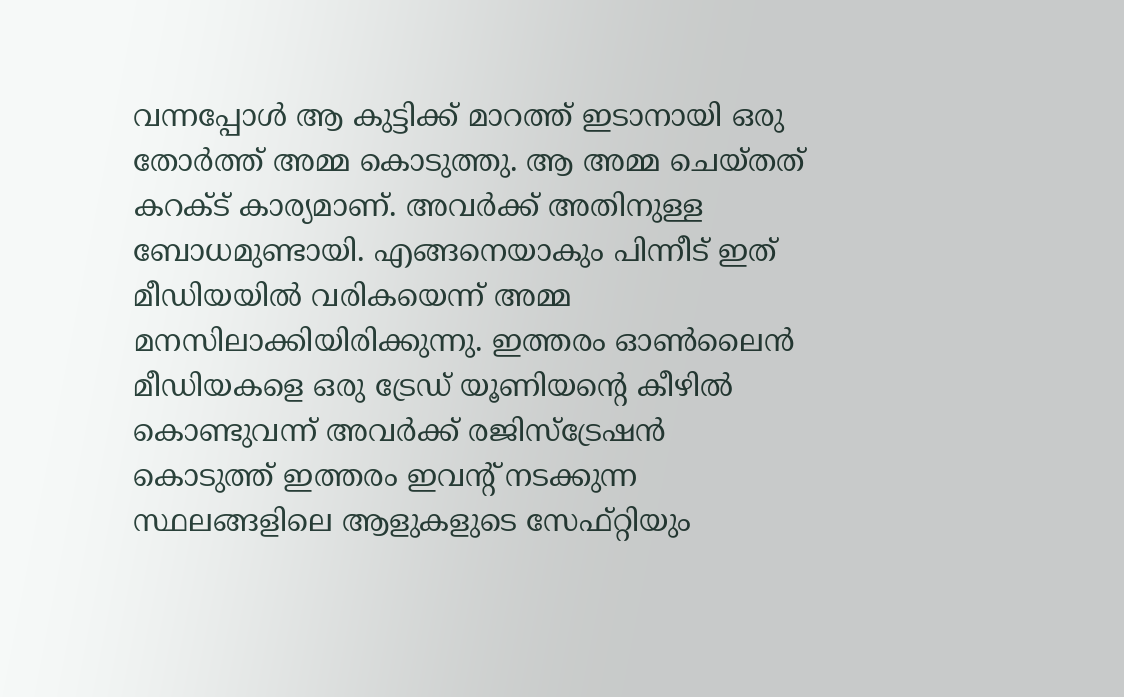വന്നപ്പോൾ ആ കുട്ടിക്ക് മാറത്ത് ഇടാനായി ഒരു തോർത്ത് അമ്മ കൊടുത്തു. ആ അമ്മ ചെയ്തത് കറക്ട് കാര്യമാണ്. അവർക്ക് അതിനുള്ള ബോധമുണ്ടായി. എങ്ങനെയാകും പിന്നീട് ഇത് മീഡിയയിൽ വരികയെന്ന് അമ്മ മനസിലാക്കിയിരിക്കുന്നു. ഇത്തരം ഓൺലൈൻ മീഡിയകളെ ഒരു ട്രേഡ് യൂണിയന്റെ കീഴിൽ കൊണ്ടുവന്ന് അവർക്ക് രജിസ്ട്രേഷൻ കൊടുത്ത് ഇത്തരം ഇവന്റ് നടക്കുന്ന സ്ഥലങ്ങളിലെ ആളുകളുടെ സേഫ്റ്റിയും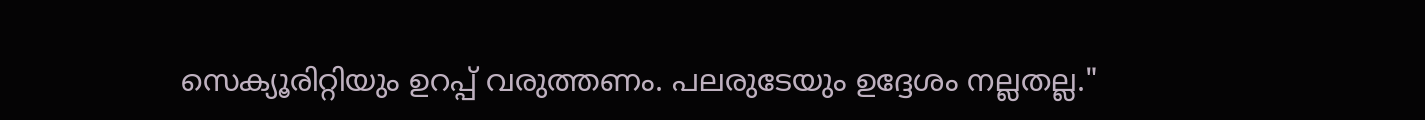സെക്യൂരിറ്റിയും ഉറപ്പ് വരുത്തണം. പലരുടേയ‍ും ഉദ്ദേശം നല്ലതല്ല."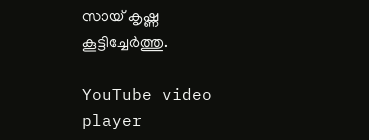സായ് കൃഷ്ണ കൂട്ടിച്ചേർത്തു.

YouTube video player